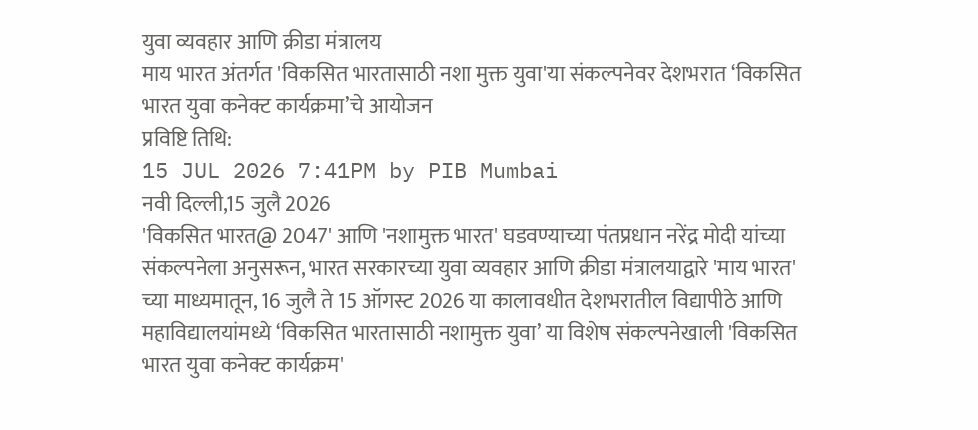युवा व्यवहार आणि क्रीडा मंत्रालय
माय भारत अंतर्गत 'विकसित भारतासाठी नशा मुक्त युवा'या संकल्पनेवर देशभरात ‘विकसित भारत युवा कनेक्ट कार्यक्रमा’चे आयोजन
प्रविष्टि तिथि:
15 JUL 2026 7:41PM by PIB Mumbai
नवी दिल्ली,15 जुलै 2026
'विकसित भारत@ 2047' आणि 'नशामुक्त भारत' घडवण्याच्या पंतप्रधान नरेंद्र मोदी यांच्या संकल्पनेला अनुसरून, भारत सरकारच्या युवा व्यवहार आणि क्रीडा मंत्रालयाद्वारे 'माय भारत' च्या माध्यमातून, 16 जुलै ते 15 ऑगस्ट 2026 या कालावधीत देशभरातील विद्यापीठे आणि महाविद्यालयांमध्ये ‘विकसित भारतासाठी नशामुक्त युवा’ या विशेष संकल्पनेखाली 'विकसित भारत युवा कनेक्ट कार्यक्रम'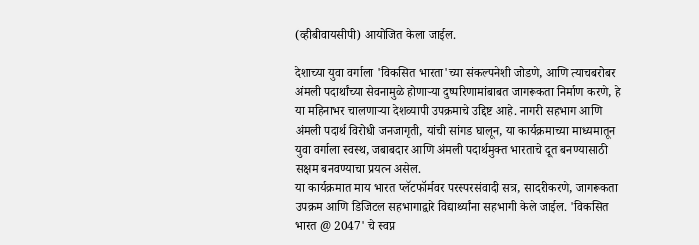(व्हीबीवायसीपी) आयोजित केला जाईल.

देशाच्या युवा वर्गाला 'विकसित भारता'च्या संकल्पनेशी जोडणे, आणि त्याचबरोबर अंमली पदार्थांच्या सेवनामुळे होणाऱ्या दुष्परिणामांबाबत जागरूकता निर्माण करणे, हे या महिनाभर चालणाऱ्या देशव्यापी उपक्रमाचे उद्दिष्ट आहे. नागरी सहभाग आणि अंमली पदार्थ विरोधी जनजागृती, यांची सांगड घालून, या कार्यक्रमाच्या माध्यमातून युवा वर्गाला स्वस्थ, जबाबदार आणि अंमली पदार्थमुक्त भारताचे दूत बनण्यासाठी सक्षम बनवण्याचा प्रयत्न असेल.
या कार्यक्रमात माय भारत प्लॅटफॉर्मवर परस्परसंवादी सत्र, सादरीकरणे, जागरूकता उपक्रम आणि डिजिटल सहभागाद्वारे विद्यार्थ्यांना सहभागी केले जाईल. 'विकसित भारत @ 2047' चे स्वप्न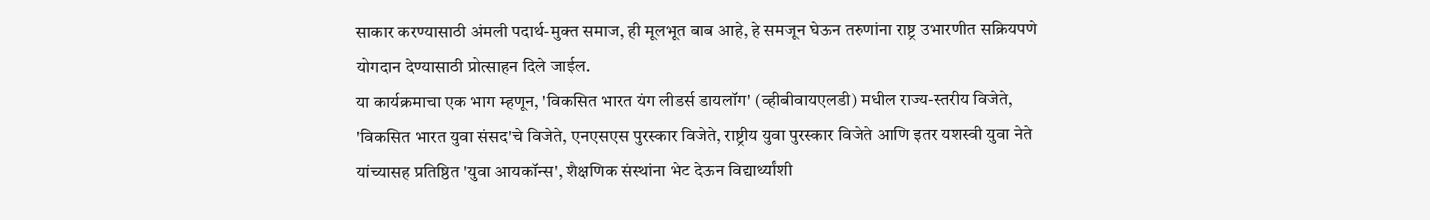साकार करण्यासाठी अंमली पदार्थ-मुक्त समाज, ही मूलभूत बाब आहे, हे समजून घेऊन तरुणांना राष्ट्र उभारणीत सक्रियपणे योगदान देण्यासाठी प्रोत्साहन दिले जाईल.
या कार्यक्रमाचा एक भाग म्हणून, 'विकसित भारत यंग लीडर्स डायलॉग' (व्हीबीवायएलडी) मधील राज्य-स्तरीय विजेते, 'विकसित भारत युवा संसद'चे विजेते, एनएसएस पुरस्कार विजेते, राष्ट्रीय युवा पुरस्कार विजेते आणि इतर यशस्वी युवा नेते यांच्यासह प्रतिष्ठित 'युवा आयकॉन्स', शैक्षणिक संस्थांना भेट देऊन विद्यार्थ्यांशी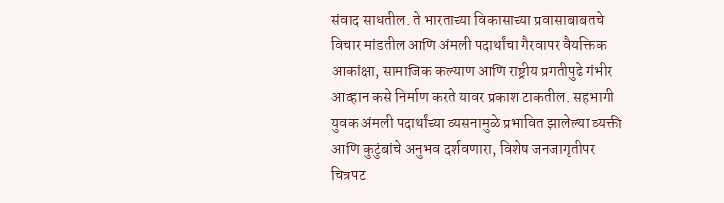संवाद साधतील. ते भारताच्या विकासाच्या प्रवासाबाबतचे विचार मांडतील आणि अंमली पदार्थांचा गैरवापर वैयक्तिक आकांक्षा, सामाजिक कल्याण आणि राष्ट्रीय प्रगतीपुढे गंभीर आव्हान कसे निर्माण करते यावर प्रकाश टाकतील. सहभागी युवक अंमली पदार्थांच्या व्यसनामुळे प्रभावित झालेल्या व्यक्ती आणि कुटुंबांचे अनुभव दर्शवणारा, विशेष जनजागृतीपर चित्रपट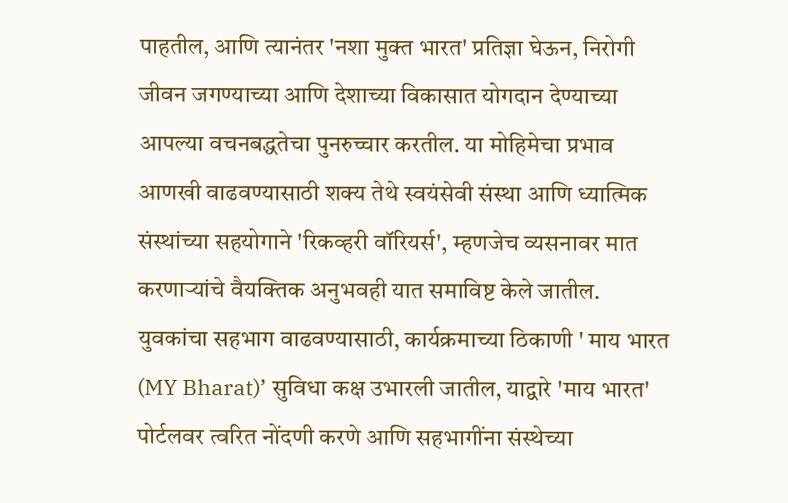पाहतील, आणि त्यानंतर 'नशा मुक्त भारत' प्रतिज्ञा घेऊन, निरोगी जीवन जगण्याच्या आणि देशाच्या विकासात योगदान देण्याच्या आपल्या वचनबद्धतेचा पुनरुच्चार करतील. या मोहिमेचा प्रभाव आणखी वाढवण्यासाठी शक्य तेथे स्वयंसेवी संस्था आणि ध्यात्मिक संस्थांच्या सहयोगाने 'रिकव्हरी वॉरियर्स', म्हणजेच व्यसनावर मात करणाऱ्यांचे वैयक्तिक अनुभवही यात समाविष्ट केले जातील.
युवकांचा सहभाग वाढवण्यासाठी, कार्यक्रमाच्या ठिकाणी ' माय भारत (MY Bharat)’ सुविधा कक्ष उभारली जातील, याद्वारे 'माय भारत' पोर्टलवर त्वरित नोंदणी करणे आणि सहभागींना संस्थेच्या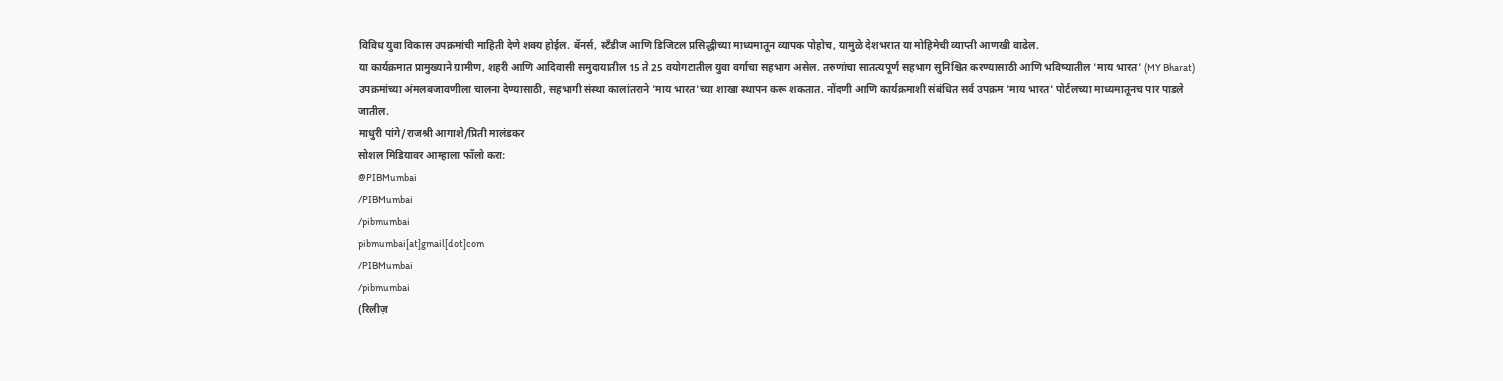विविध युवा विकास उपक्रमांची माहिती देणे शक्य होईल. बॅनर्स, स्टँडीज आणि डिजिटल प्रसिद्धीच्या माध्यमातून व्यापक पोहोच, यामुळे देशभरात या मोहिमेची व्याप्ती आणखी वाढेल.
या कार्यक्रमात प्रामुख्याने ग्रामीण, शहरी आणि आदिवासी समुदायातील 15 ते 25 वयोगटातील युवा वर्गाचा सहभाग असेल. तरुणांचा सातत्यपूर्ण सहभाग सुनिश्चित करण्यासाठी आणि भविष्यातील 'माय भारत' (MY Bharat) उपक्रमांच्या अंमलबजावणीला चालना देण्यासाठी, सहभागी संस्था कालांतराने 'माय भारत'च्या शाखा स्थापन करू शकतात. नोंदणी आणि कार्यक्रमाशी संबंधित सर्व उपक्रम 'माय भारत' पोर्टलच्या माध्यमातूनच पार पाडले जातील.
माधुरी पांगे/राजश्री आगाशे/प्रिती मालंडकर
सोशल मिडियावर आम्हाला फॉलो करा:
@PIBMumbai
/PIBMumbai
/pibmumbai
pibmumbai[at]gmail[dot]com
/PIBMumbai
/pibmumbai
(रिलीज़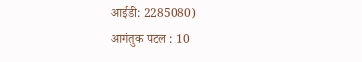आईडी: 2285080)
आगंतुक पटल : 10